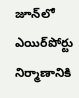జూన్‌‌లో ఎయిర్‌పోర్టు నిర్మాణానికి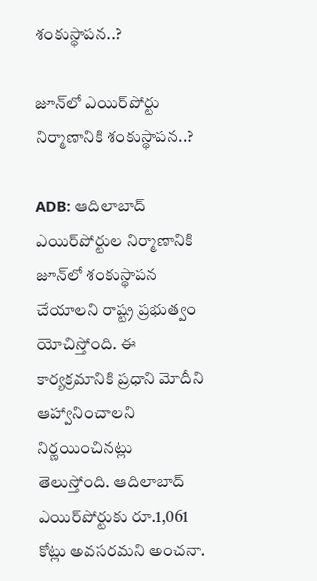శంకుస్థాపన..?

జూన్‌‌లో ఎయిర్‌పోర్టు నిర్మాణానికి శంకుస్థాపన..?

ADB: ఆదిలాబాద్ ఎయిర్‌పోర్టుల నిర్మాణానికి జూన్‌లో శంకుస్థాపన చేయాలని రాష్ట్ర ప్రభుత్వం యోచిస్తోంది. ఈ కార్యక్రమానికి ప్రధాని మోదీని ఆహ్వానించాలని నిర్ణయించినట్లు తెలుస్తోంది. ఆదిలాబాద్ ఎయిర్‌పోర్టుకు రూ.1,061 కోట్లు అవసరమని అంచనా.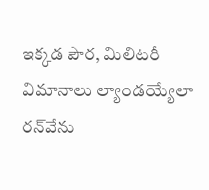ఇక్కడ పౌర, మిలిటరీ విమానాలు ల్యాండయ్యేలా రన్‌వేను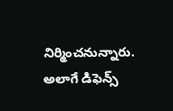నిర్మించనున్నారు. అలాగే డిఫెన్స్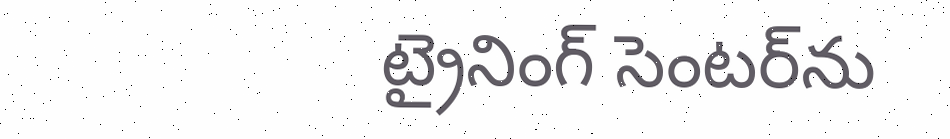ట్రైనింగ్ సెంటర్‌ను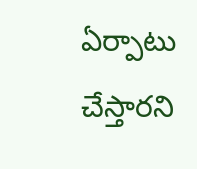ఏర్పాటు చేస్తారని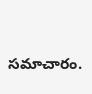సమాచారం.